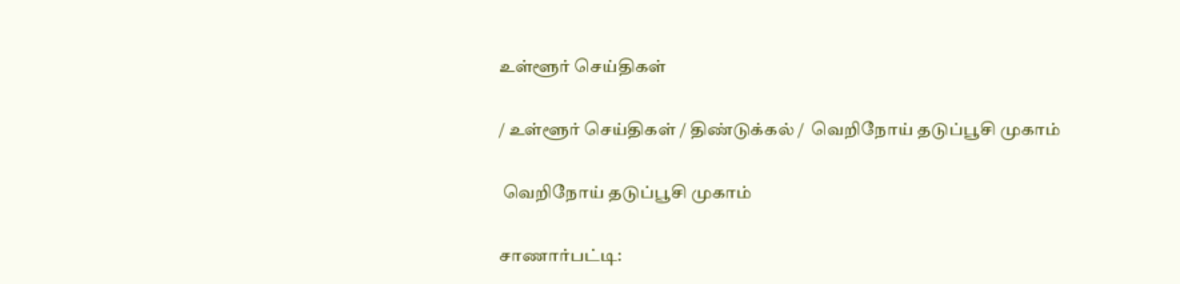உள்ளூர் செய்திகள்

/ உள்ளூர் செய்திகள் / திண்டுக்கல் /  வெறிநோய் தடுப்பூசி முகாம்

 வெறிநோய் தடுப்பூசி முகாம்

சாணார்பட்டி: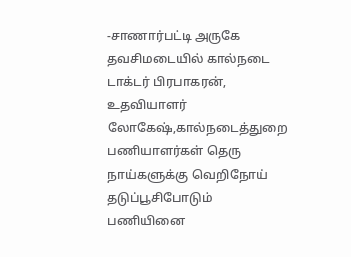-சாணார்பட்டி அருகே தவசிமடையில் கால்நடை டாக்டர் பிரபாகரன், உதவியாளர் லோகேஷ்,கால்நடைத்துறை பணியாளர்கள் தெரு நாய்களுக்கு வெறிநோய் தடுப்பூசிபோடும் பணியினை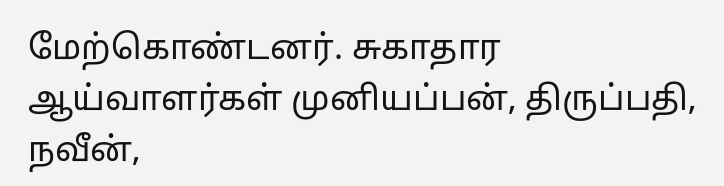மேற்கொண்டனர். சுகாதார ஆய்வாளர்கள் முனியப்பன், திருப்பதி, நவீன்,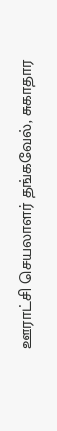ஊராட்சி செயலாளர் தங்கவேல், சுகாதார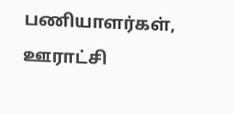பணியாளர்கள், ஊராட்சி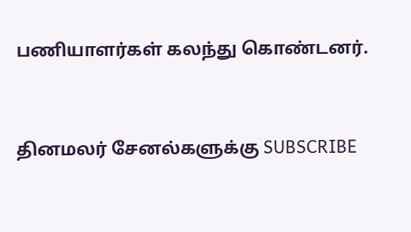பணியாளர்கள் கலந்து கொண்டனர்.


தினமலர் சேனல்களுக்கு SUBSCRIBE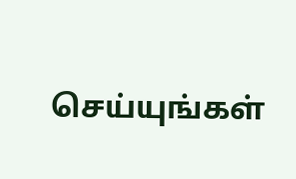செய்யுங்கள்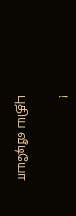!

புதிய வீடியோ